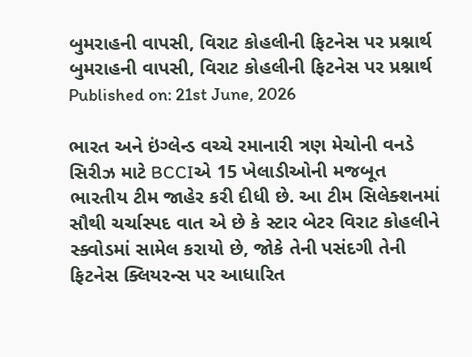બુમરાહની વાપસી, વિરાટ કોહલીની ફિટનેસ પર પ્રશ્નાર્થ
બુમરાહની વાપસી, વિરાટ કોહલીની ફિટનેસ પર પ્રશ્નાર્થ
Published on: 21st June, 2026

ભારત અને ઇંગ્લેન્ડ વચ્ચે રમાનારી ત્રણ મેચોની વનડે સિરીઝ માટે BCCIએ 15 ખેલાડીઓની મજબૂત ભારતીય ટીમ જાહેર કરી દીધી છે. આ ટીમ સિલેક્શનમાં સૌથી ચર્ચાસ્પદ વાત એ છે કે સ્ટાર બેટર વિરાટ કોહલીને સ્ક્વોડમાં સામેલ કરાયો છે, જોકે તેની પસંદગી તેની ફિટનેસ ક્લિયરન્સ પર આધારિત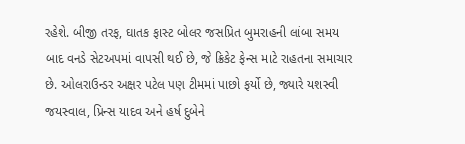રહેશે. બીજી તરફ, ઘાતક ફાસ્ટ બોલર જસપ્રિત બુમરાહની લાંબા સમય બાદ વનડે સેટઅપમાં વાપસી થઈ છે, જે ક્રિકેટ ફેન્સ માટે રાહતના સમાચાર છે. ઓલરાઉન્ડર અક્ષર પટેલ પણ ટીમમાં પાછો ફર્યો છે, જ્યારે યશસ્વી જયસ્વાલ, પ્રિન્સ યાદવ અને હર્ષ દુબેને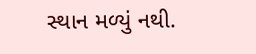સ્થાન મળ્યું નથી.